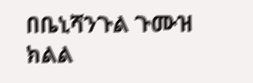በቤኒሻንጉል ጉሙዝ ክልል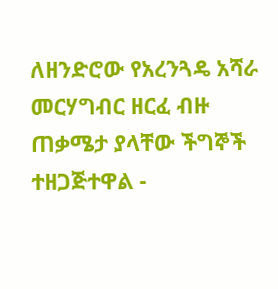ለዘንድሮው የአረንጓዴ አሻራ መርሃግብር ዘርፈ ብዙ ጠቃሜታ ያላቸው ችግኞች ተዘጋጅተዋል -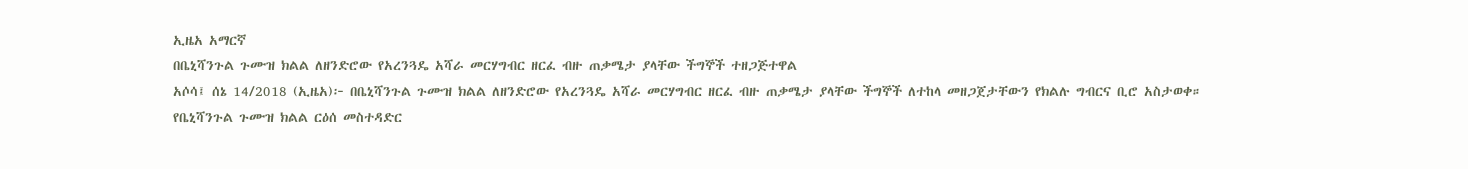ኢዜአ አማርኛ
በቤኒሻንጉል ጉሙዝ ክልል ለዘንድሮው የአረንጓዴ አሻራ መርሃግብር ዘርፈ ብዙ ጠቃሜታ ያላቸው ችግኞች ተዘጋጅተዋል
አሶሳ፤ ሰኔ 14/2018 (ኢዜአ)፦ በቤኒሻንጉል ጉሙዝ ክልል ለዘንድሮው የአረንጓዴ አሻራ መርሃግብር ዘርፈ ብዙ ጠቃሜታ ያላቸው ችግኞች ለተከላ መዘጋጀታቸውን የክልሉ ግብርና ቢሮ አስታወቀ።
የቤኒሻንጉል ጉሙዝ ክልል ርዕሰ መስተዳድር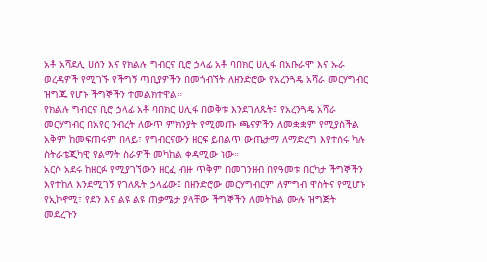አቶ አሻደሊ ሀሰን እና የክልሉ ግብርና ቢሮ ኃላፊ አቶ ባበክር ሀሊፋ በአቡራሞ እና ኡራ ወረዳዎች የሚገኙ የችግኝ ጣቢያዎችን በመጎብኘት ለዘንድሮው የአረንጓዴ አሻራ መርሃግብር ዝግጁ የሆኑ ችግኞችን ተመልክተዋል።
የክልሉ ግብርና ቢሮ ኃላፊ አቶ ባበክር ሀሊፋ በወቅቱ እንደገለጹት፤ የአረንጓዴ አሻራ መርሃግብር በአየር ንብረት ለውጥ ምክንያት የሚመጡ ጫናዎችን ለመቋቋም የሚያስችል አቅም ከመፍጠሩም በላይ፣ የግብርናውን ዘርፍ ይበልጥ ውጤታማ ለማድረግ እየተሰሩ ካሉ ስትራቴጂካዊ የልማት ስራዎች መካከል ቀዳሚው ነው።
አርሶ አደሩ ከዘርፉ የሚያገኘውን ዘርፈ ብዙ ጥቅም በመገንዘብ በየዓመቱ በርካታ ችግኞችን እየተከለ እንደሚገኝ የገለጹት ኃላፊው፤ በዘንድሮው መርሃግብርም ለምግብ ዋስትና የሚሆኑ የኢኮኖሚ፣ የደን እና ልዩ ልዩ ጠቃሜታ ያላቸው ችግኞችን ለመትከል ሙሉ ዝግጅት መደረጉን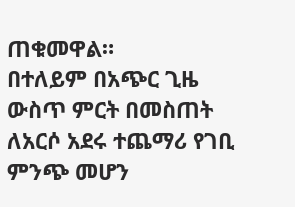ጠቁመዋል።
በተለይም በአጭር ጊዜ ውስጥ ምርት በመስጠት ለአርሶ አደሩ ተጨማሪ የገቢ ምንጭ መሆን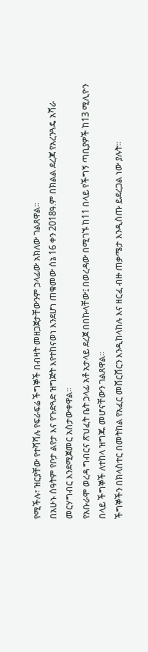የሚችሉ፣ ዝርያቸው የተሻሻሉ የፍራፍሬ ችግኞች በብዛት መዘጋጀታቸውንም ኃላፊው አክለው ገልጸዋል።
በአሁኑ ሰዓትም የቦታ ልየታ እና የጉድጓድ ዝግጅት እየተከናወነ እንደሆነ ጠቁመው ሰኔ 16 ቀን 2018ዓ.ም በክልል ደረጃ የአረንጓዴ አሻራ መርሃግብር እንደሚጀመር አስታውቀዋል።
የአቡራሞ ወረዳ ግብርና ጽህፈት ቤት ኃላፊ አቶ አታላይ ደረጀ በበኩላቸው፤ በወረዳው በሚገኙ ከ11 በላይ የችግኝ ጣቢያዎች ከ13 ሚሊዮን በላይ ችግኞች ለተከላ ዝግጁ መሆናቸውን ገልጸዋል።
ችግኞችን በክላስተር በመትከል የአፈር መሸርሸርን እንዲከላከሉ እና ዘርፈ ብዙ ጠቃሜታ እንዲሰጡ ይደረጋል ነው ያሉት።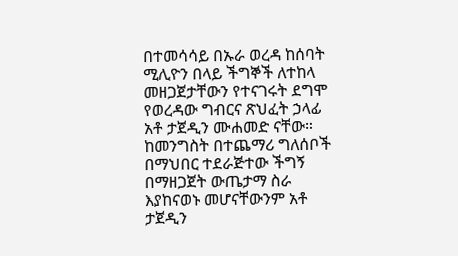በተመሳሳይ በኡራ ወረዳ ከሰባት ሚሊዮን በላይ ችግኞች ለተከላ መዘጋጀታቸውን የተናገሩት ደግሞ የወረዳው ግብርና ጽህፈት ኃላፊ አቶ ታጀዲን ሙሐመድ ናቸው።
ከመንግስት በተጨማሪ ግለሰቦች በማህበር ተደራጅተው ችግኝ በማዘጋጀት ውጤታማ ስራ እያከናወኑ መሆናቸውንም አቶ ታጀዲን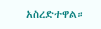አስረድተዋል።